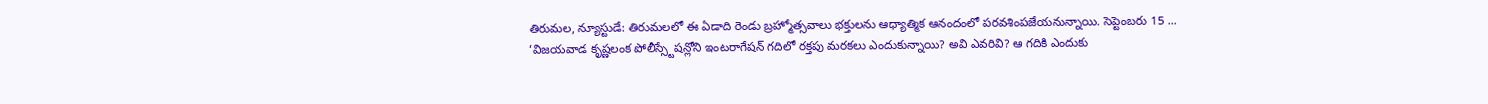తిరుమల, న్యూస్టుడే: తిరుమలలో ఈ ఏడాది రెండు బ్రహ్మోత్సవాలు భక్తులను ఆధ్యాత్మిక ఆనందంలో పరవశింపజేయనున్నాయి. సెప్టెంబరు 15 ...
‘విజయవాడ కృష్ణలంక పోలీస్స్టేషన్లోని ఇంటరాగేషన్ గదిలో రక్తపు మరకలు ఎందుకున్నాయి? అవి ఎవరివి? ఆ గదికి ఎందుకు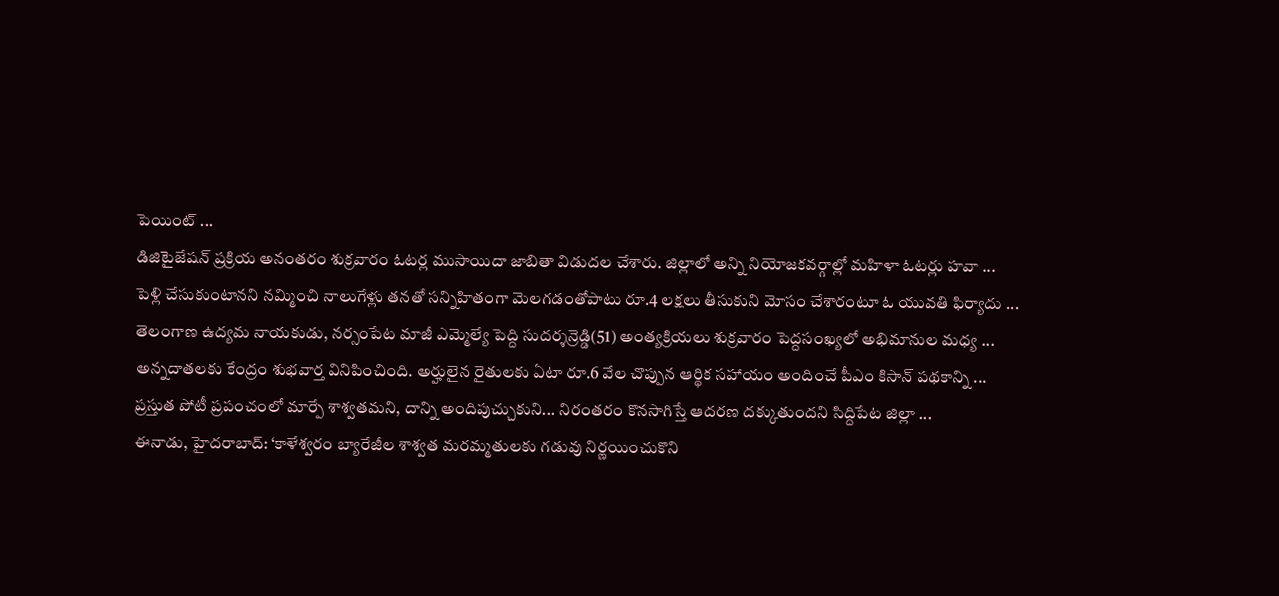పెయింట్ ...
డిజిటైజేషన్ ప్రక్రియ అనంతరం శుక్రవారం ఓటర్ల ముసాయిదా జాబితా విడుదల చేశారు. జిల్లాలో అన్ని నియోజకవర్గాల్లో మహిళా ఓటర్లు హవా ...
పెళ్లి చేసుకుంటానని నమ్మించి నాలుగేళ్లు తనతో సన్నిహితంగా మెలగడంతోపాటు రూ.4 లక్షలు తీసుకుని మోసం చేశారంటూ ఓ యువతి ఫిర్యాదు ...
తెలంగాణ ఉద్యమ నాయకుడు, నర్సంపేట మాజీ ఎమ్మెల్యే పెద్ది సుదర్శన్రెడ్డి(51) అంత్యక్రియలు శుక్రవారం పెద్దసంఖ్యలో అభిమానుల మధ్య ...
అన్నదాతలకు కేంద్రం శుభవార్త వినిపించింది. అర్హులైన రైతులకు ఏటా రూ.6 వేల చొప్పున ఆర్థిక సహాయం అందించే పీఎం కిసాన్ పథకాన్ని ...
ప్రస్తుత పోటీ ప్రపంచంలో మార్పే శాశ్వతమని, దాన్ని అందిపుచ్చుకుని... నిరంతరం కొనసాగిస్తే ఆదరణ దక్కుతుందని సిద్దిపేట జిల్లా ...
ఈనాడు, హైదరాబాద్: ‘కాళేశ్వరం బ్యారేజీల శాశ్వత మరమ్మతులకు గడువు నిర్ణయించుకొని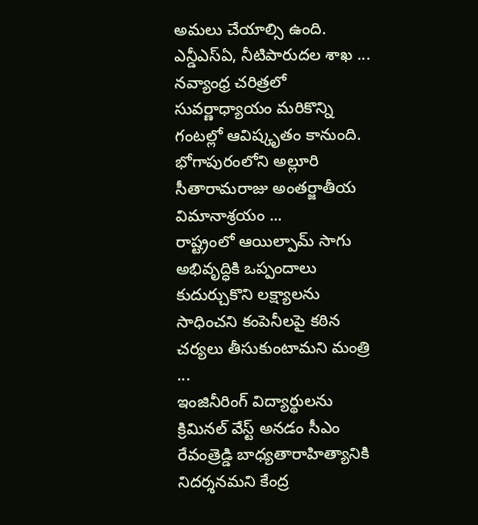అమలు చేయాల్సి ఉంది. ఎన్డీఎస్ఏ, నీటిపారుదల శాఖ ...
నవ్యాంధ్ర చరిత్రలో సువర్ణాధ్యాయం మరికొన్ని గంటల్లో ఆవిష్కృతం కానుంది. భోగాపురంలోని అల్లూరి సీతారామరాజు అంతర్జాతీయ విమానాశ్రయం ...
రాష్ట్రంలో ఆయిల్పామ్ సాగు అభివృద్ధికి ఒప్పందాలు కుదుర్చుకొని లక్ష్యాలను సాధించని కంపెనీలపై కఠిన చర్యలు తీసుకుంటామని మంత్రి ...
ఇంజినీరింగ్ విద్యార్థులను క్రిమినల్ వేస్ట్ అనడం సీఎం రేవంత్రెడ్డి బాధ్యతారాహిత్యానికి నిదర్శనమని కేంద్ర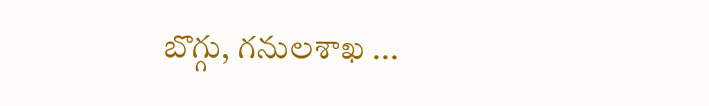బొగ్గు, గనులశాఖ ...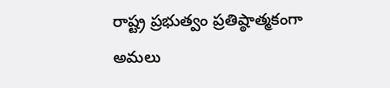రాష్ట్ర ప్రభుత్వం ప్రతిష్ఠాత్మకంగా అమలు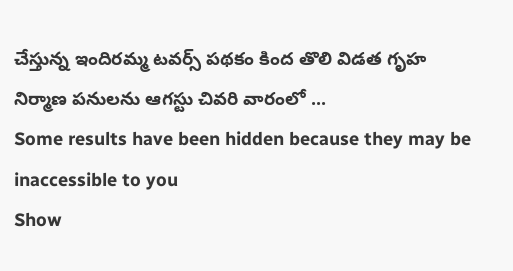చేస్తున్న ఇందిరమ్మ టవర్స్ పథకం కింద తొలి విడత గృహ నిర్మాణ పనులను ఆగస్టు చివరి వారంలో ...
Some results have been hidden because they may be inaccessible to you
Show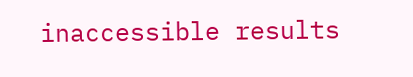inaccessible results